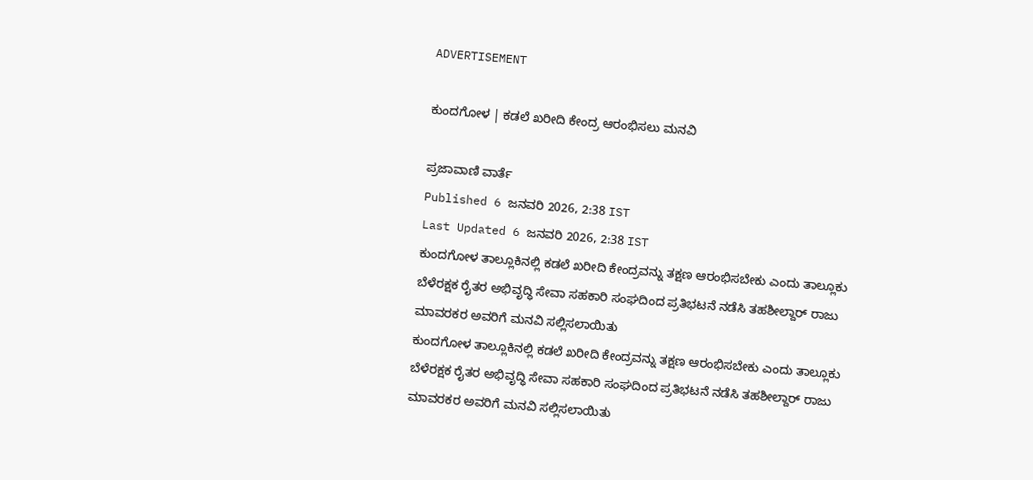ADVERTISEMENT

ಕುಂದಗೋಳ | ಕಡಲೆ ಖರೀದಿ ಕೇಂದ್ರ ಆರಂಭಿಸಲು ಮನವಿ

ಪ್ರಜಾವಾಣಿ ವಾರ್ತೆ
Published 6 ಜನವರಿ 2026, 2:38 IST
Last Updated 6 ಜನವರಿ 2026, 2:38 IST
ಕುಂದಗೋಳ ತಾಲ್ಲೂಕಿನಲ್ಲಿ ಕಡಲೆ ಖರೀದಿ ಕೇಂದ್ರವನ್ನು ತಕ್ಷಣ ಆರಂಭಿಸಬೇಕು ಎಂದು ತಾಲ್ಲೂಕು ಬೆಳೆರಕ್ಷಕ ರೈತರ ಅಭಿವೃದ್ಧಿ ಸೇವಾ ಸಹಕಾರಿ ಸಂಘದಿಂದ ಪ್ರತಿಭಟನೆ ನಡೆಸಿ ತಹಶೀಲ್ದಾರ್‌ ರಾಜು ಮಾವರಕರ ಅವರಿಗೆ ಮನವಿ ಸಲ್ಲಿಸಲಾಯಿತು
ಕುಂದಗೋಳ ತಾಲ್ಲೂಕಿನಲ್ಲಿ ಕಡಲೆ ಖರೀದಿ ಕೇಂದ್ರವನ್ನು ತಕ್ಷಣ ಆರಂಭಿಸಬೇಕು ಎಂದು ತಾಲ್ಲೂಕು ಬೆಳೆರಕ್ಷಕ ರೈತರ ಅಭಿವೃದ್ಧಿ ಸೇವಾ ಸಹಕಾರಿ ಸಂಘದಿಂದ ಪ್ರತಿಭಟನೆ ನಡೆಸಿ ತಹಶೀಲ್ದಾರ್‌ ರಾಜು ಮಾವರಕರ ಅವರಿಗೆ ಮನವಿ ಸಲ್ಲಿಸಲಾಯಿತು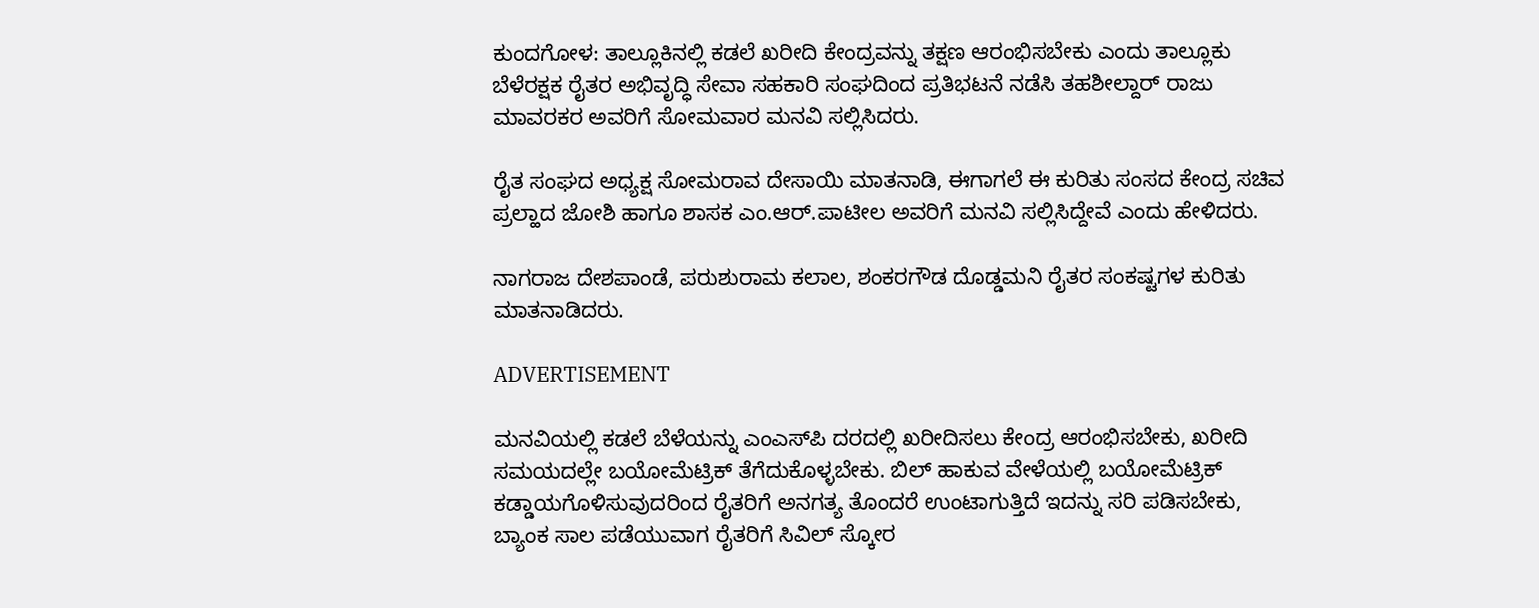ಕುಂದಗೋಳ: ತಾಲ್ಲೂಕಿನಲ್ಲಿ ಕಡಲೆ ಖರೀದಿ ಕೇಂದ್ರವನ್ನು ತಕ್ಷಣ ಆರಂಭಿಸಬೇಕು ಎಂದು ತಾಲ್ಲೂಕು ಬೆಳೆರಕ್ಷಕ ರೈತರ ಅಭಿವೃದ್ಧಿ ಸೇವಾ ಸಹಕಾರಿ ಸಂಘದಿಂದ ಪ್ರತಿಭಟನೆ ನಡೆಸಿ ತಹಶೀಲ್ದಾರ್‌ ರಾಜು ಮಾವರಕರ ಅವರಿಗೆ ಸೋಮವಾರ ಮನವಿ ಸಲ್ಲಿಸಿದರು.

ರೈತ ಸಂಘದ ಅಧ್ಯಕ್ಷ ಸೋಮರಾವ ದೇಸಾಯಿ ಮಾತನಾಡಿ, ಈಗಾಗಲೆ ಈ ಕುರಿತು ಸಂಸದ ಕೇಂದ್ರ ಸಚಿವ ಪ್ರಲ್ಹಾದ ಜೋಶಿ ಹಾಗೂ ಶಾಸಕ ಎಂ.ಆರ್.ಪಾಟೀಲ ಅವರಿಗೆ ಮನವಿ ಸಲ್ಲಿಸಿದ್ದೇವೆ ಎಂದು ಹೇಳಿದರು.

ನಾಗರಾಜ ದೇಶಪಾಂಡೆ, ಪರುಶುರಾಮ ಕಲಾಲ, ಶಂಕರಗೌಡ ದೊಡ್ಡಮನಿ ರೈತರ ಸಂಕಷ್ಟಗಳ ಕುರಿತು ಮಾತನಾಡಿದರು.

ADVERTISEMENT

ಮನವಿಯಲ್ಲಿ ಕಡಲೆ ಬೆಳೆಯನ್ನು ಎಂಎಸ್‌ಪಿ ದರದಲ್ಲಿ ಖರೀದಿಸಲು ಕೇಂದ್ರ ಆರಂಭಿಸಬೇಕು, ಖರೀದಿ ಸಮಯದಲ್ಲೇ ಬಯೋಮೆಟ್ರಿಕ್ ತೆಗೆದುಕೊಳ್ಳಬೇಕು. ಬಿಲ್ ಹಾಕುವ ವೇಳೆಯಲ್ಲಿ ಬಯೋಮೆಟ್ರಿಕ್ ಕಡ್ಡಾಯಗೊಳಿಸುವುದರಿಂದ ರೈತರಿಗೆ ಅನಗತ್ಯ ತೊಂದರೆ ಉಂಟಾಗುತ್ತಿದೆ ಇದನ್ನು ಸರಿ ಪಡಿಸಬೇಕು, ಬ್ಯಾಂಕ ಸಾಲ ಪಡೆಯುವಾಗ ರೈತರಿಗೆ ಸಿವಿಲ್ ಸ್ಕೋರ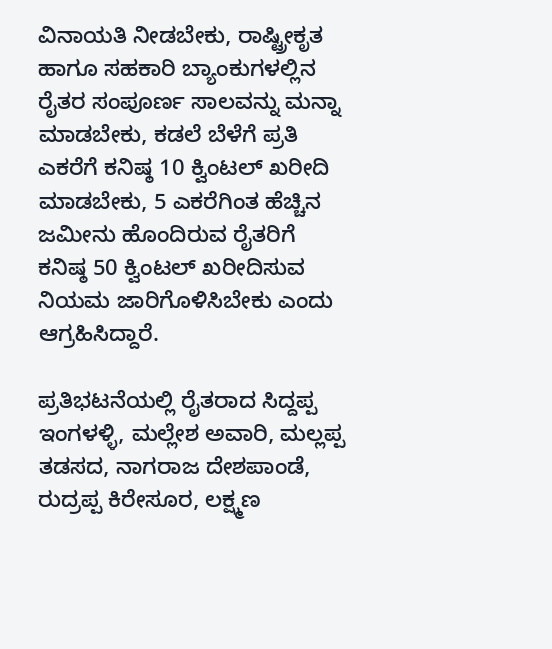ವಿನಾಯತಿ ನೀಡಬೇಕು, ರಾಷ್ಟ್ರೀಕೃತ ಹಾಗೂ ಸಹಕಾರಿ ಬ್ಯಾಂಕುಗಳಲ್ಲಿನ ರೈತರ ಸಂಪೂರ್ಣ ಸಾಲವನ್ನು ಮನ್ನಾ ಮಾಡಬೇಕು, ಕಡಲೆ ಬೆಳೆಗೆ ಪ್ರತಿ ಎಕರೆಗೆ ಕನಿಷ್ಠ 10 ಕ್ವಿಂಟಲ್ ಖರೀದಿ ಮಾಡಬೇಕು, 5 ಎಕರೆಗಿಂತ ಹೆಚ್ಚಿನ ಜಮೀನು ಹೊಂದಿರುವ ರೈತರಿಗೆ ಕನಿಷ್ಠ 50 ಕ್ವಿಂಟಲ್ ಖರೀದಿಸುವ ನಿಯಮ ಜಾರಿಗೊಳಿಸಿಬೇಕು ಎಂದು ಆಗ್ರಹಿಸಿದ್ದಾರೆ.

ಪ್ರತಿಭಟನೆಯಲ್ಲಿ ರೈತರಾದ ಸಿದ್ದಪ್ಪ ಇಂಗಳಳ್ಳಿ, ಮಲ್ಲೇಶ ಅವಾರಿ, ಮಲ್ಲಪ್ಪ ತಡಸದ, ನಾಗರಾಜ ದೇಶಪಾಂಡೆ, ರುದ್ರಪ್ಪ ಕಿರೇಸೂರ, ಲಕ್ಷ್ಮಣ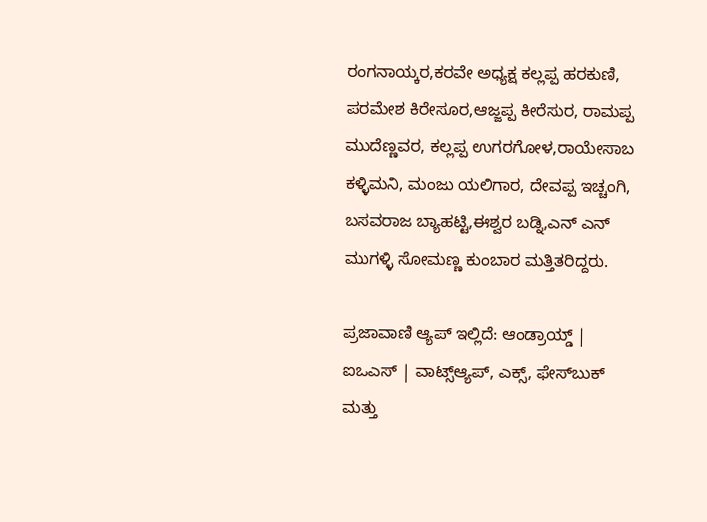ರಂಗನಾಯ್ಕರ,ಕರವೇ ಅಧ್ಯಕ್ಷ ಕಲ್ಲಪ್ಪ ಹರಕುಣಿ, ಪರಮೇಶ ಕಿರೇಸೂರ,ಆಜ್ಜಪ್ಪ ಕೀರೆಸುರ, ರಾಮಪ್ಪ ಮುದೆಣ್ಣವರ, ಕಲ್ಲಪ್ಪ ಉಗರಗೋಳ,ರಾಯೇಸಾಬ ಕಳ್ಳಿಮನಿ, ಮಂಜು ಯಲಿಗಾರ, ದೇವಪ್ಪ ಇಚ್ಚಂಗಿ, ಬಸವರಾಜ ಬ್ಯಾಹಟ್ಟಿ,ಈಶ್ವರ ಬಡ್ನಿ,ಎನ್ ಎನ್ ಮುಗಳ್ಳಿ ಸೋಮಣ್ಣ ಕುಂಬಾರ ಮತ್ತಿತರಿದ್ದರು.

ಪ್ರಜಾವಾಣಿ ಆ್ಯಪ್ ಇಲ್ಲಿದೆ: ಆಂಡ್ರಾಯ್ಡ್ | ಐಒಎಸ್ | ವಾಟ್ಸ್ಆ್ಯಪ್, ಎಕ್ಸ್, ಫೇಸ್‌ಬುಕ್ ಮತ್ತು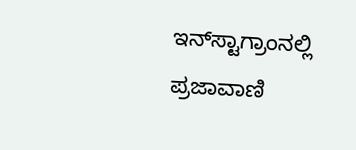ಇನ್‌ಸ್ಟಾಗ್ರಾಂನಲ್ಲಿ ಪ್ರಜಾವಾಣಿ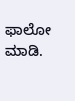ಫಾಲೋ ಮಾಡಿ.